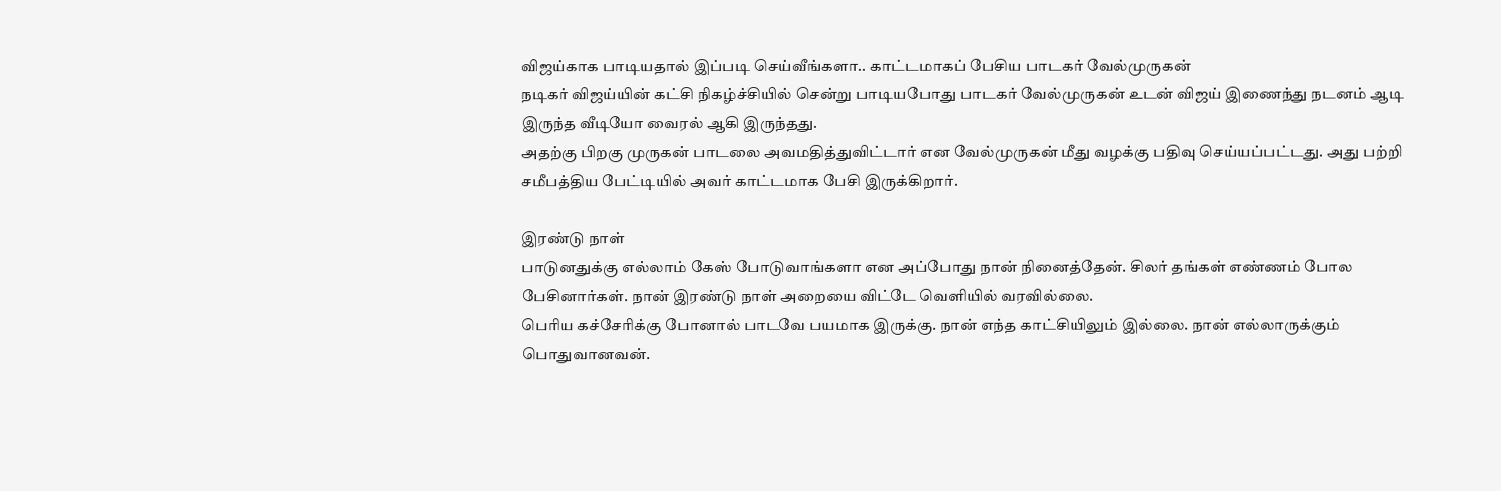விஜய்காக பாடியதால் இப்படி செய்வீங்களா.. காட்டமாகப் பேசிய பாடகர் வேல்முருகன்
நடிகர் விஜய்யின் கட்சி நிகழ்ச்சியில் சென்று பாடியபோது பாடகர் வேல்முருகன் உடன் விஜய் இணைந்து நடனம் ஆடி இருந்த வீடியோ வைரல் ஆகி இருந்தது.
அதற்கு பிறகு முருகன் பாடலை அவமதித்துவிட்டார் என வேல்முருகன் மீது வழக்கு பதிவு செய்யப்பட்டது. அது பற்றி சமீபத்திய பேட்டியில் அவர் காட்டமாக பேசி இருக்கிறார்.

இரண்டு நாள்
பாடுனதுக்கு எல்லாம் கேஸ் போடுவாங்களா என அப்போது நான் நினைத்தேன். சிலர் தங்கள் எண்ணம் போல பேசினார்கள். நான் இரண்டு நாள் அறையை விட்டே வெளியில் வரவில்லை.
பெரிய கச்சேரிக்கு போனால் பாடவே பயமாக இருக்கு. நான் எந்த காட்சியிலும் இல்லை. நான் எல்லாருக்கும் பொதுவானவன்.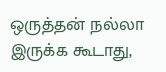ஒருத்தன் நல்லா இருக்க கூடாது,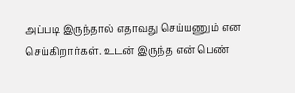அப்படி இருந்தால் எதாவது செய்யணும் என செய்கிறார்கள். உடன் இருந்த என் பெண்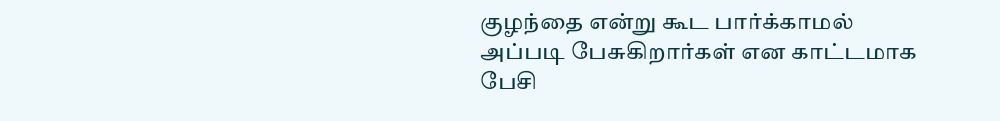குழந்தை என்று கூட பார்க்காமல் அப்படி பேசுகிறார்கள் என காட்டமாக பேசி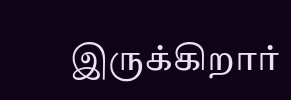இருக்கிறார்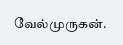வேல்முருகன்.